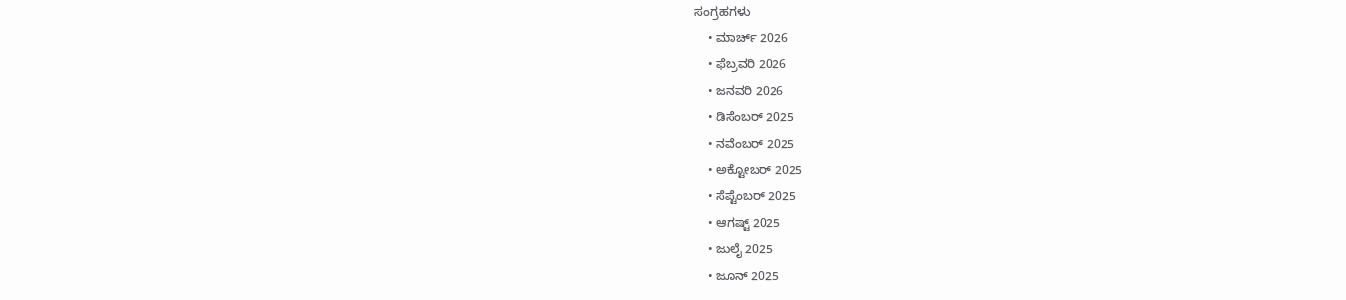ಸಂಗ್ರಹಗಳು
    • ಮಾರ್ಚ್ 2026
    • ಫೆಬ್ರವರಿ 2026
    • ಜನವರಿ 2026
    • ಡಿಸೆಂಬರ್ 2025
    • ನವೆಂಬರ್ 2025
    • ಅಕ್ಟೋಬರ್ 2025
    • ಸೆಪ್ಟೆಂಬರ್ 2025
    • ಆಗಷ್ಟ್ 2025
    • ಜುಲೈ 2025
    • ಜೂನ್ 2025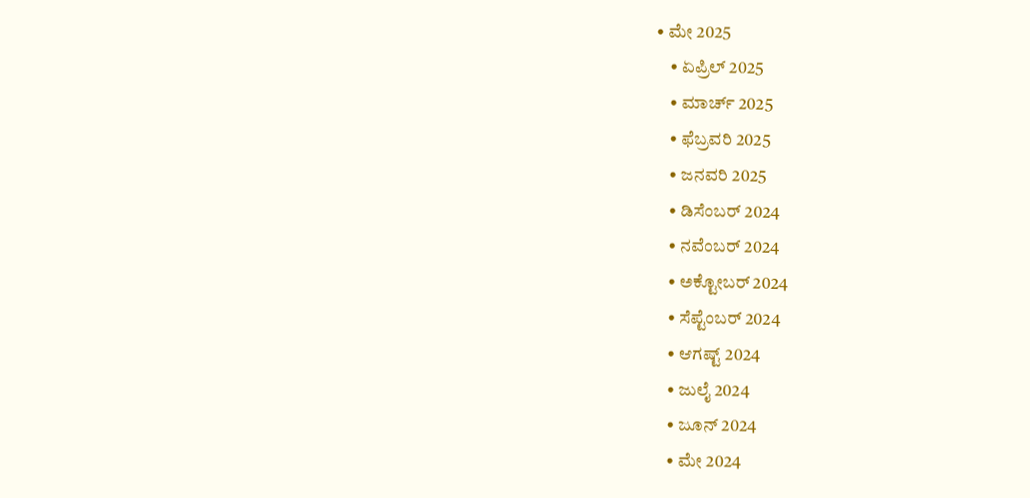• ಮೇ 2025
    • ಏಪ್ರಿಲ್ 2025
    • ಮಾರ್ಚ್ 2025
    • ಫೆಬ್ರವರಿ 2025
    • ಜನವರಿ 2025
    • ಡಿಸೆಂಬರ್ 2024
    • ನವೆಂಬರ್ 2024
    • ಅಕ್ಟೋಬರ್ 2024
    • ಸೆಪ್ಟೆಂಬರ್ 2024
    • ಆಗಷ್ಟ್ 2024
    • ಜುಲೈ 2024
    • ಜೂನ್ 2024
    • ಮೇ 2024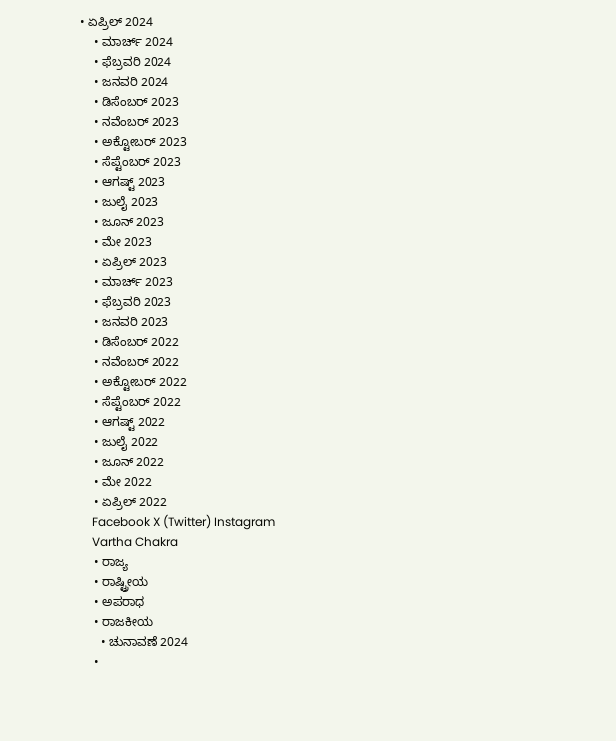• ಏಪ್ರಿಲ್ 2024
    • ಮಾರ್ಚ್ 2024
    • ಫೆಬ್ರವರಿ 2024
    • ಜನವರಿ 2024
    • ಡಿಸೆಂಬರ್ 2023
    • ನವೆಂಬರ್ 2023
    • ಅಕ್ಟೋಬರ್ 2023
    • ಸೆಪ್ಟೆಂಬರ್ 2023
    • ಆಗಷ್ಟ್ 2023
    • ಜುಲೈ 2023
    • ಜೂನ್ 2023
    • ಮೇ 2023
    • ಏಪ್ರಿಲ್ 2023
    • ಮಾರ್ಚ್ 2023
    • ಫೆಬ್ರವರಿ 2023
    • ಜನವರಿ 2023
    • ಡಿಸೆಂಬರ್ 2022
    • ನವೆಂಬರ್ 2022
    • ಅಕ್ಟೋಬರ್ 2022
    • ಸೆಪ್ಟೆಂಬರ್ 2022
    • ಆಗಷ್ಟ್ 2022
    • ಜುಲೈ 2022
    • ಜೂನ್ 2022
    • ಮೇ 2022
    • ಏಪ್ರಿಲ್ 2022
    Facebook X (Twitter) Instagram
    Vartha Chakra
    • ರಾಜ್ಯ
    • ರಾಷ್ಟ್ರೀಯ
    • ಅಪರಾಧ
    • ರಾಜಕೀಯ
      • ಚುನಾವಣೆ 2024
    •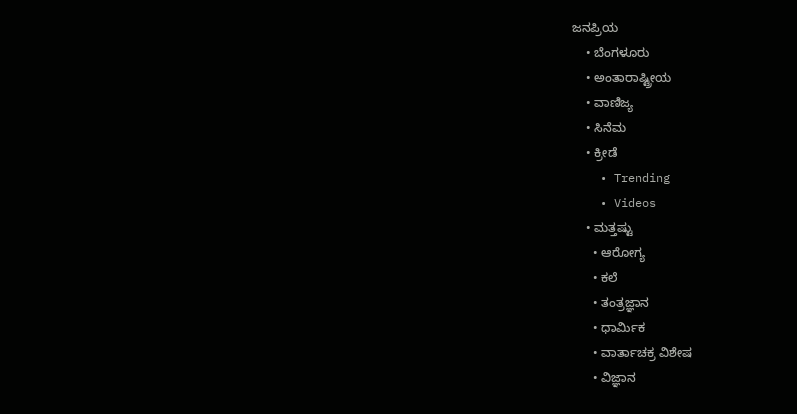ಜನಪ್ರಿಯ
    • ಬೆಂಗಳೂರು
    • ಅಂತಾರಾಷ್ಟ್ರೀಯ
    • ವಾಣಿಜ್ಯ
    • ಸಿನೆಮ
    • ಕ್ರೀಡೆ
    • Trending
    • Videos
    • ಮತ್ತಷ್ಟು
      • ಆರೋಗ್ಯ
      • ಕಲೆ
      • ತಂತ್ರಜ್ಞಾನ
      • ಧಾರ್ಮಿಕ
      • ವಾರ್ತಾಚಕ್ರ ವಿಶೇಷ
      • ವಿಜ್ಞಾನ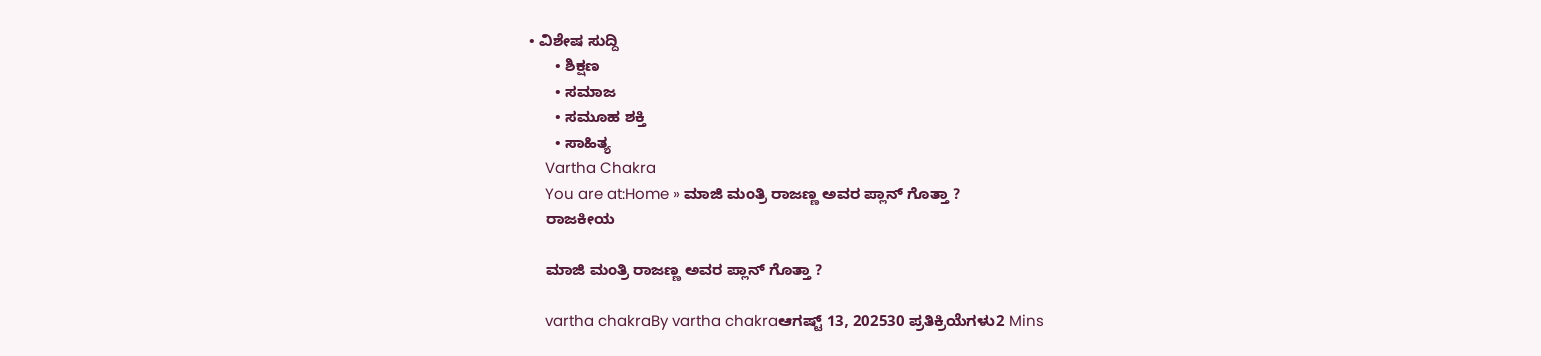• ವಿಶೇಷ ಸುದ್ದಿ
      • ಶಿಕ್ಷಣ
      • ಸಮಾಜ
      • ಸಮೂಹ ಶಕ್ತಿ
      • ಸಾಹಿತ್ಯ
    Vartha Chakra
    You are at:Home » ಮಾಜಿ ಮಂತ್ರಿ ರಾಜಣ್ಣ ಅವರ ಪ್ಲಾನ್ ಗೊತ್ತಾ ?
    ರಾಜಕೀಯ

    ಮಾಜಿ ಮಂತ್ರಿ ರಾಜಣ್ಣ ಅವರ ಪ್ಲಾನ್ ಗೊತ್ತಾ ?

    vartha chakraBy vartha chakraಆಗಷ್ಟ್ 13, 202530 ಪ್ರತಿಕ್ರಿಯೆಗಳು2 Mins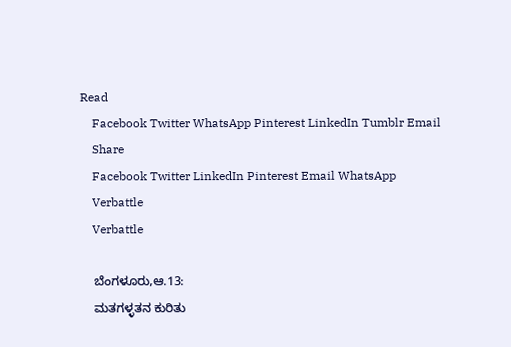Read
    Facebook Twitter WhatsApp Pinterest LinkedIn Tumblr Email
    Share
    Facebook Twitter LinkedIn Pinterest Email WhatsApp
    Verbattle
    Verbattle

    ಬೆಂಗಳೂರು,ಆ.13:
    ಮತಗಳ್ಳತನ ಕುರಿತು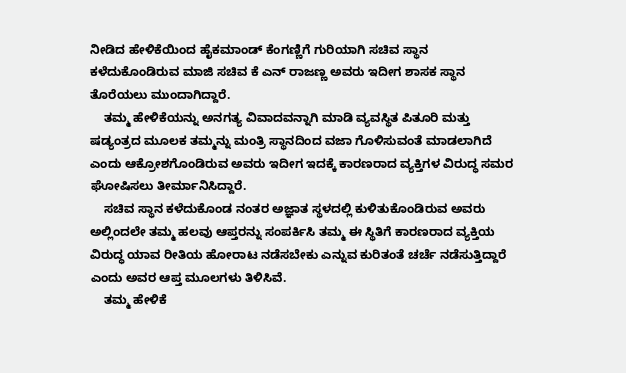ನೀಡಿದ ಹೇಳಿಕೆಯಿಂದ ಹೈಕಮಾಂಡ್ ಕೆಂಗಣ್ಣಿಗೆ ಗುರಿಯಾಗಿ ಸಚಿವ ಸ್ಥಾನ ಕಳೆದುಕೊಂಡಿರುವ ಮಾಜಿ ಸಚಿವ ಕೆ ಎನ್ ರಾಜಣ್ಣ ಅವರು ಇದೀಗ ಶಾಸಕ ಸ್ಥಾನ ತೊರೆಯಲು ಮುಂದಾಗಿದ್ದಾರೆ.
    ತಮ್ಮ ಹೇಳಿಕೆಯನ್ನು ಅನಗತ್ಯ ವಿವಾದವನ್ನಾಗಿ ಮಾಡಿ ವ್ಯವಸ್ಥಿತ ಪಿತೂರಿ ಮತ್ತು ಷಡ್ಯಂತ್ರದ ಮೂಲಕ ತಮ್ಮನ್ನು ಮಂತ್ರಿ ಸ್ಥಾನದಿಂದ ವಜಾ ಗೊಳಿಸುವಂತೆ ಮಾಡಲಾಗಿದೆ ಎಂದು ಆಕ್ರೋಶಗೊಂಡಿರುವ ಅವರು ಇದೀಗ ಇದಕ್ಕೆ ಕಾರಣರಾದ ವ್ಯಕ್ತಿಗಳ ವಿರುದ್ಧ ಸಮರ ಘೋಷಿಸಲು ತೀರ್ಮಾನಿಸಿದ್ದಾರೆ.
    ಸಚಿವ ಸ್ಥಾನ ಕಳೆದುಕೊಂಡ ನಂತರ ಅಜ್ಞಾತ ಸ್ಥಳದಲ್ಲಿ ಕುಳಿತುಕೊಂಡಿರುವ ಅವರು ಅಲ್ಲಿಂದಲೇ ತಮ್ಮ ಹಲವು ಆಪ್ತರನ್ನು ಸಂಪರ್ಕಿಸಿ ತಮ್ಮ ಈ ಸ್ಥಿತಿಗೆ ಕಾರಣರಾದ ವ್ಯಕ್ತಿಯ ವಿರುದ್ಧ ಯಾವ ರೀತಿಯ ಹೋರಾಟ ನಡೆಸಬೇಕು ಎನ್ನುವ ಕುರಿತಂತೆ ಚರ್ಚೆ ನಡೆಸುತ್ತಿದ್ದಾರೆ ಎಂದು ಅವರ ಆಪ್ತ ಮೂಲಗಳು ತಿಳಿಸಿವೆ.
    ತಮ್ಮ ಹೇಳಿಕೆ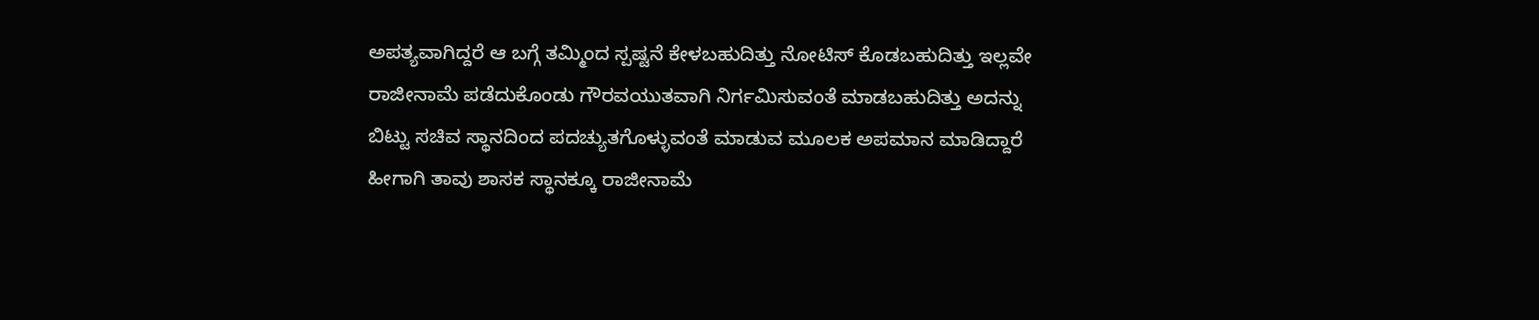ಅಪತ್ಯವಾಗಿದ್ದರೆ ಆ ಬಗ್ಗೆ ತಮ್ಮಿಂದ ಸ್ಪಷ್ಟನೆ ಕೇಳಬಹುದಿತ್ತು ನೋಟಿಸ್ ಕೊಡಬಹುದಿತ್ತು ಇಲ್ಲವೇ ರಾಜೀನಾಮೆ ಪಡೆದುಕೊಂಡು ಗೌರವಯುತವಾಗಿ ನಿರ್ಗಮಿಸುವಂತೆ ಮಾಡಬಹುದಿತ್ತು ಅದನ್ನು ಬಿಟ್ಟು ಸಚಿವ ಸ್ಥಾನದಿಂದ ಪದಚ್ಯುತಗೊಳ್ಳುವಂತೆ ಮಾಡುವ ಮೂಲಕ ಅಪಮಾನ ಮಾಡಿದ್ದಾರೆ ಹೀಗಾಗಿ ತಾವು ಶಾಸಕ ಸ್ಥಾನಕ್ಕೂ ರಾಜೀನಾಮೆ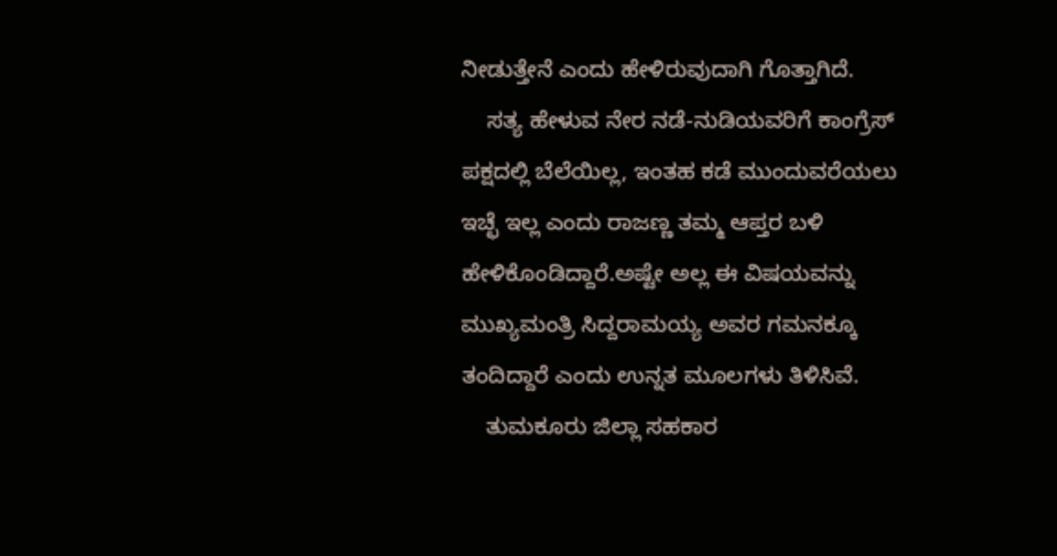ನೀಡುತ್ತೇನೆ ಎಂದು ಹೇಳಿರುವುದಾಗಿ ಗೊತ್ತಾಗಿದೆ.
    ಸತ್ಯ ಹೇಳುವ ನೇರ ನಡೆ-ನುಡಿಯವರಿಗೆ ಕಾಂಗ್ರೆಸ್ ಪಕ್ಷದಲ್ಲಿ ಬೆಲೆಯಿಲ್ಲ, ಇಂತಹ ಕಡೆ ಮುಂದುವರೆಯಲು ಇಚ್ಛೆ ಇಲ್ಲ ಎಂದು ರಾಜಣ್ಣ ತಮ್ಮ ಆಪ್ತರ ಬಳಿ ಹೇಳಿಕೊಂಡಿದ್ದಾರೆ.ಅಷ್ಟೇ ಅಲ್ಲ ಈ ವಿಷಯವನ್ನು ಮುಖ್ಯಮಂತ್ರಿ ಸಿದ್ದರಾಮಯ್ಯ ಅವರ ಗಮನಕ್ಕೂ ತಂದಿದ್ದಾರೆ ಎಂದು ಉನ್ನತ ಮೂಲಗಳು ತಿಳಿಸಿವೆ.
    ತುಮಕೂರು ಜಿಲ್ಲಾ ಸಹಕಾರ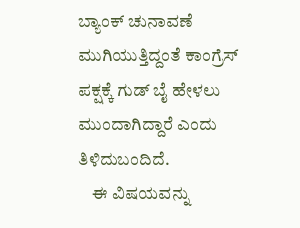ಬ್ಯಾಂಕ್ ಚುನಾವಣೆ ಮುಗಿಯುತ್ತಿದ್ದಂತೆ ಕಾಂಗ್ರೆಸ್ ಪಕ್ಷಕ್ಕೆ ಗುಡ್ ಬೈ ಹೇಳಲು ಮುಂದಾಗಿದ್ದಾರೆ ಎಂದು ತಿಳಿದುಬಂದಿದೆ.
    ಈ ವಿಷಯವನ್ನು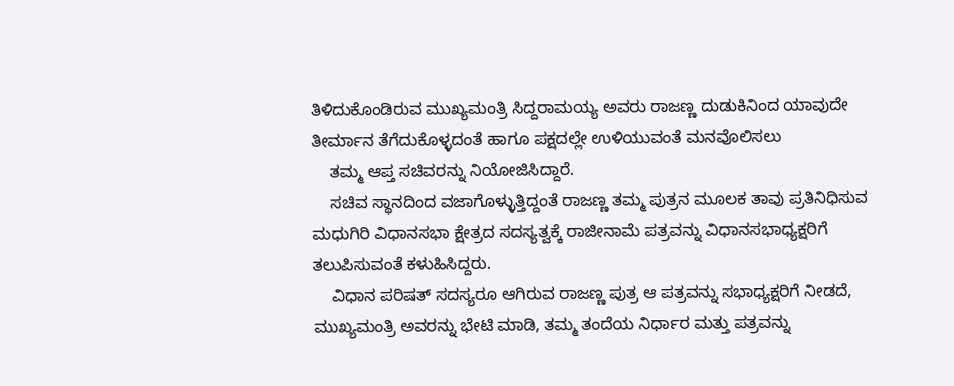ತಿಳಿದುಕೊಂಡಿರುವ ಮುಖ್ಯಮಂತ್ರಿ ಸಿದ್ದರಾಮಯ್ಯ ಅವರು ರಾಜಣ್ಣ ದುಡುಕಿನಿಂದ ಯಾವುದೇ ತೀರ್ಮಾನ ತೆಗೆದುಕೊಳ್ಳದಂತೆ ಹಾಗೂ ಪಕ್ಷದಲ್ಲೇ ಉಳಿಯುವಂತೆ ಮನವೊಲಿಸಲು
    ತಮ್ಮ ಆಪ್ತ ಸಚಿವರನ್ನು ನಿಯೋಜಿಸಿದ್ದಾರೆ.
    ಸಚಿವ ಸ್ಥಾನದಿಂದ ವಜಾಗೊಳ್ಳುತ್ತಿದ್ದಂತೆ ರಾಜಣ್ಣ ತಮ್ಮ ಪುತ್ರನ ಮೂಲಕ ತಾವು ಪ್ರತಿನಿಧಿಸುವ ಮಧುಗಿರಿ ವಿಧಾನಸಭಾ ಕ್ಷೇತ್ರದ ಸದಸ್ಯತ್ವಕ್ಕೆ ರಾಜೀನಾಮೆ ಪತ್ರವನ್ನು ವಿಧಾನಸಭಾಧ್ಯಕ್ಷರಿಗೆ ತಲುಪಿಸುವಂತೆ ಕಳುಹಿಸಿದ್ದರು.
    ವಿಧಾನ ಪರಿಷತ್ ಸದಸ್ಯರೂ ಆಗಿರುವ ರಾಜಣ್ಣ ಪುತ್ರ ಆ ಪತ್ರವನ್ನು ಸಭಾಧ್ಯಕ್ಷರಿಗೆ ನೀಡದೆ, ಮುಖ್ಯಮಂತ್ರಿ ಅವರನ್ನು ಭೇಟಿ ಮಾಡಿ, ತಮ್ಮ ತಂದೆಯ ನಿರ್ಧಾರ ಮತ್ತು ಪತ್ರವನ್ನು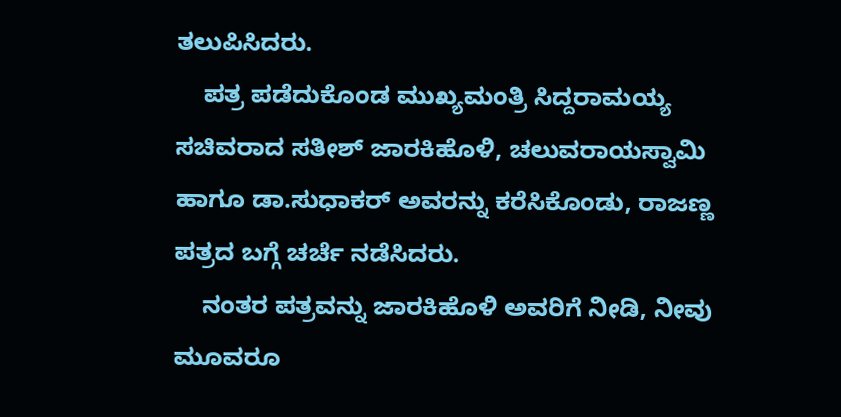ತಲುಪಿಸಿದರು.
    ಪತ್ರ ಪಡೆದುಕೊಂಡ ಮುಖ್ಯಮಂತ್ರಿ ಸಿದ್ದರಾಮಯ್ಯ ಸಚಿವರಾದ ಸತೀಶ್ ಜಾರಕಿಹೊಳಿ, ಚಲುವರಾಯಸ್ವಾಮಿ ಹಾಗೂ ಡಾ.ಸುಧಾಕರ್ ಅವರನ್ನು ಕರೆಸಿಕೊಂಡು, ರಾಜಣ್ಣ ಪತ್ರದ ಬಗ್ಗೆ ಚರ್ಚೆ ನಡೆಸಿದರು.
    ನಂತರ ಪತ್ರವನ್ನು ಜಾರಕಿಹೊಳಿ ಅವರಿಗೆ ನೀಡಿ, ನೀವು ಮೂವರೂ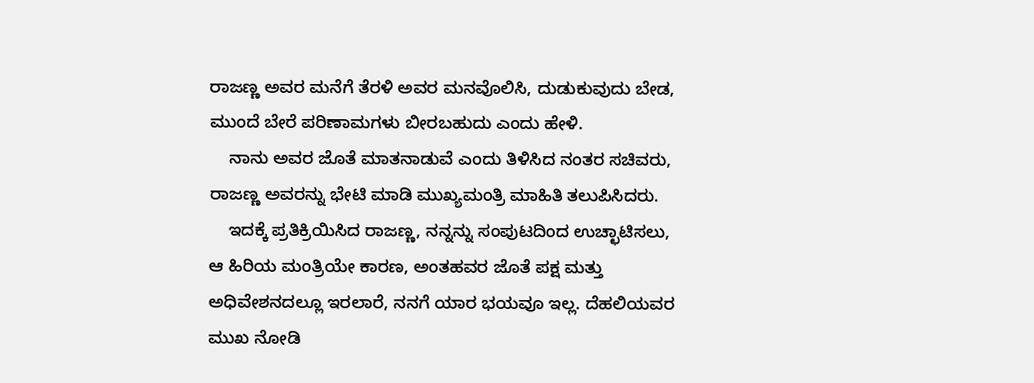ರಾಜಣ್ಣ ಅವರ ಮನೆಗೆ ತೆರಳಿ ಅವರ ಮನವೊಲಿಸಿ, ದುಡುಕುವುದು ಬೇಡ, ಮುಂದೆ ಬೇರೆ ಪರಿಣಾಮಗಳು ಬೀರಬಹುದು ಎಂದು ಹೇಳಿ.
    ನಾನು ಅವರ ಜೊತೆ ಮಾತನಾಡುವೆ ಎಂದು ತಿಳಿಸಿದ ನಂತರ ಸಚಿವರು, ರಾಜಣ್ಣ ಅವರನ್ನು ಭೇಟಿ ಮಾಡಿ ಮುಖ್ಯಮಂತ್ರಿ ಮಾಹಿತಿ ತಲುಪಿಸಿದರು.
    ಇದಕ್ಕೆ ಪ್ರತಿಕ್ರಿಯಿಸಿದ ರಾಜಣ್ಣ, ನನ್ನನ್ನು ಸಂಪುಟದಿಂದ ಉಚ್ಛಾಟಿಸಲು, ಆ ಹಿರಿಯ ಮಂತ್ರಿಯೇ ಕಾರಣ, ಅಂತಹವರ ಜೊತೆ ಪಕ್ಷ ಮತ್ತು ಅಧಿವೇಶನದಲ್ಲೂ ಇರಲಾರೆ, ನನಗೆ ಯಾರ ಭಯವೂ ಇಲ್ಲ. ದೆಹಲಿಯವರ ಮುಖ ನೋಡಿ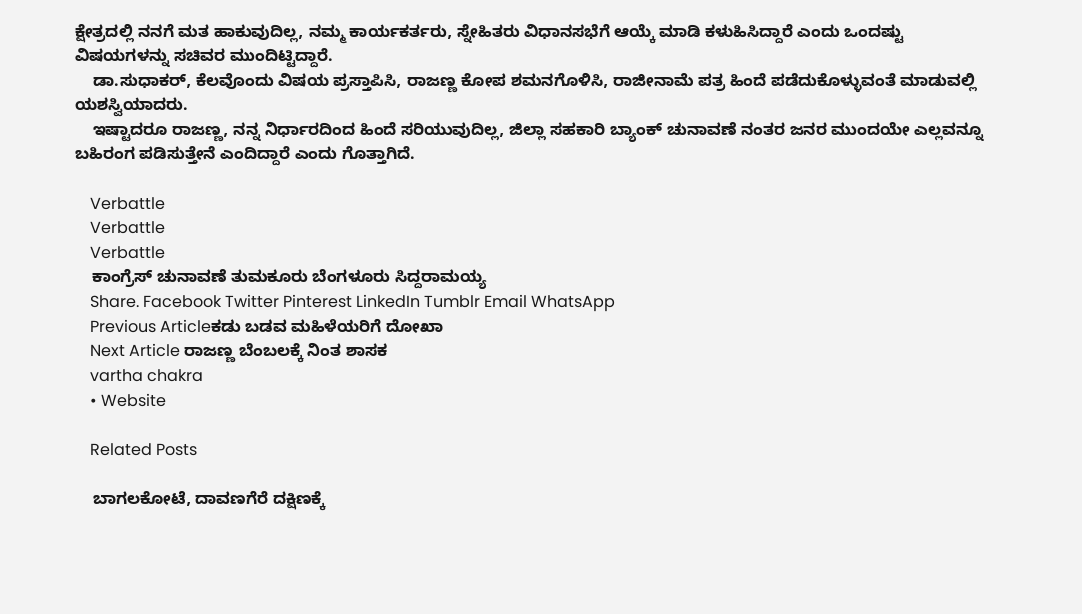ಕ್ಷೇತ್ರದಲ್ಲಿ ನನಗೆ ಮತ ಹಾಕುವುದಿಲ್ಲ, ನಮ್ಮ ಕಾರ್ಯಕರ್ತರು, ಸ್ನೇಹಿತರು ವಿಧಾನಸಭೆಗೆ ಆಯ್ಕೆ ಮಾಡಿ ಕಳುಹಿಸಿದ್ದಾರೆ ಎಂದು ಒಂದಷ್ಟು ವಿಷಯಗಳನ್ನು ಸಚಿವರ ಮುಂದಿಟ್ಟಿದ್ದಾರೆ.
    ಡಾ.ಸುಧಾಕರ್, ಕೆಲವೊಂದು ವಿಷಯ ಪ್ರಸ್ತಾಪಿಸಿ, ರಾಜಣ್ಣ ಕೋಪ ಶಮನಗೊಳಿಸಿ, ರಾಜೀನಾಮೆ ಪತ್ರ ಹಿಂದೆ ಪಡೆದುಕೊಳ್ಳುವಂತೆ ಮಾಡುವಲ್ಲಿ ಯಶಸ್ವಿಯಾದರು.
    ಇಷ್ಟಾದರೂ ರಾಜಣ್ಣ, ನನ್ನ ನಿರ್ಧಾರದಿಂದ ಹಿಂದೆ ಸರಿಯುವುದಿಲ್ಲ, ಜಿಲ್ಲಾ ಸಹಕಾರಿ ಬ್ಯಾಂಕ್ ಚುನಾವಣೆ ನಂತರ ಜನರ ಮುಂದಯೇ ಎಲ್ಲವನ್ನೂ ಬಹಿರಂಗ ಪಡಿಸುತ್ತೇನೆ ಎಂದಿದ್ದಾರೆ ಎಂದು ಗೊತ್ತಾಗಿದೆ.

    Verbattle
    Verbattle
    Verbattle
    ಕಾಂಗ್ರೆಸ್ ಚುನಾವಣೆ ತುಮಕೂರು ಬೆಂಗಳೂರು ಸಿದ್ದರಾಮಯ್ಯ
    Share. Facebook Twitter Pinterest LinkedIn Tumblr Email WhatsApp
    Previous Articleಕಡು ಬಡವ ಮಹಿಳೆಯರಿಗೆ ದೋಖಾ
    Next Article ರಾಜಣ್ಣ ಬೆಂಬಲಕ್ಕೆ ನಿಂತ ಶಾಸಕ
    vartha chakra
    • Website

    Related Posts

    ಬಾಗಲಕೋಟೆ, ದಾವಣಗೆರೆ ದಕ್ಷಿಣಕ್ಕೆ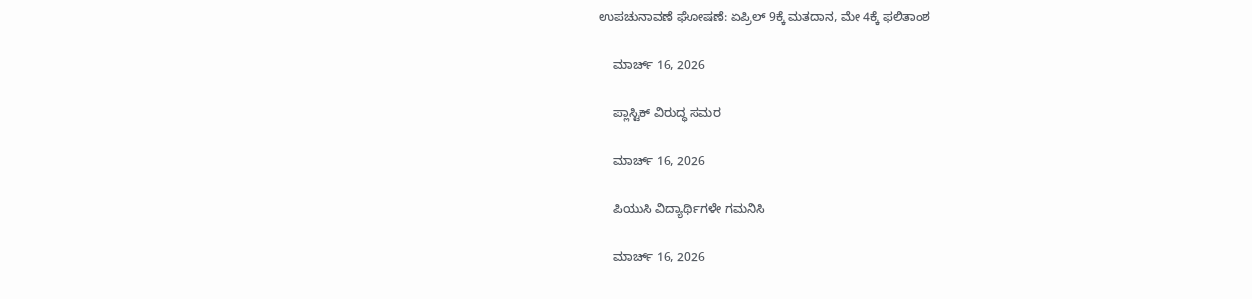ಉಪಚುನಾವಣೆ ಘೋಷಣೆ: ಏಪ್ರಿಲ್ 9ಕ್ಕೆ ಮತದಾನ, ಮೇ 4ಕ್ಕೆ ಫಲಿತಾಂಶ

    ಮಾರ್ಚ್ 16, 2026

    ಪ್ಲಾಸ್ಟಿಕ್ ವಿರುದ್ಧ ಸಮರ

    ಮಾರ್ಚ್ 16, 2026

    ಪಿಯುಸಿ ವಿದ್ಯಾರ್ಥಿಗಳೇ ಗಮನಿಸಿ

    ಮಾರ್ಚ್ 16, 2026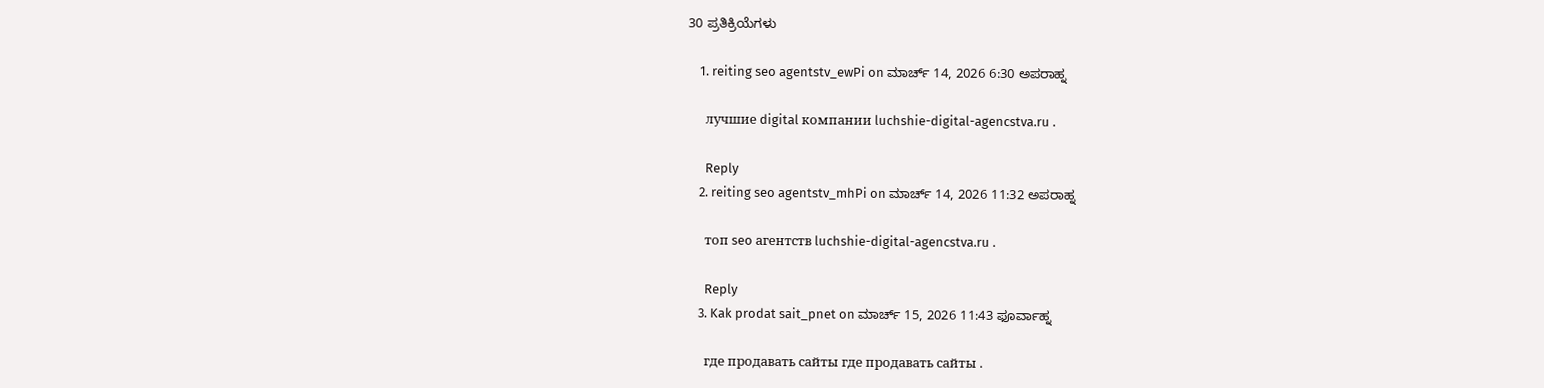30 ಪ್ರತಿಕ್ರಿಯೆಗಳು

    1. reiting seo agentstv_ewPi on ಮಾರ್ಚ್ 14, 2026 6:30 ಅಪರಾಹ್ನ

      лучшие digital компании luchshie-digital-agencstva.ru .

      Reply
    2. reiting seo agentstv_mhPi on ಮಾರ್ಚ್ 14, 2026 11:32 ಅಪರಾಹ್ನ

      топ seo агентств luchshie-digital-agencstva.ru .

      Reply
    3. Kak prodat sait_pnet on ಮಾರ್ಚ್ 15, 2026 11:43 ಫೂರ್ವಾಹ್ನ

      где продавать сайты где продавать сайты .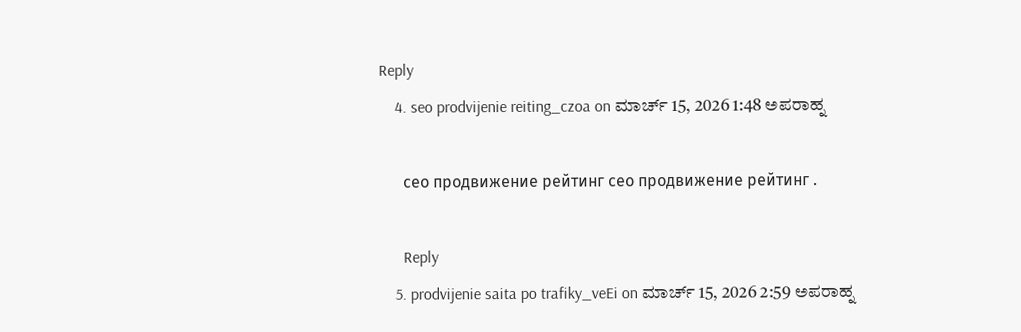Reply
    4. seo prodvijenie reiting_czoa on ಮಾರ್ಚ್ 15, 2026 1:48 ಅಪರಾಹ್ನ

      сео продвижение рейтинг сео продвижение рейтинг .

      Reply
    5. prodvijenie saita po trafiky_veEi on ಮಾರ್ಚ್ 15, 2026 2:59 ಅಪರಾಹ್ನ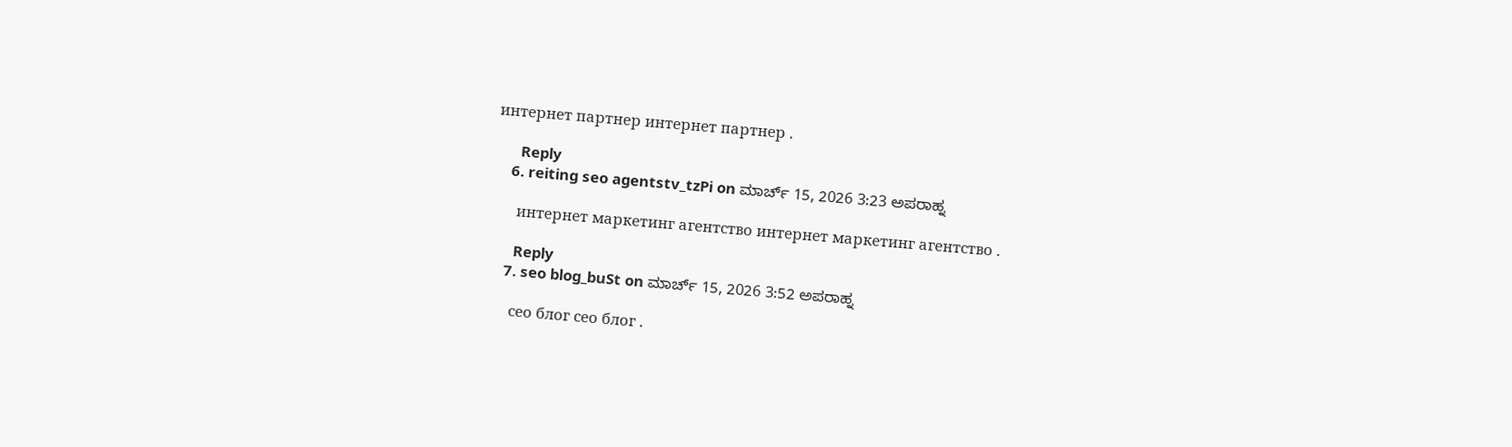интернет партнер интернет партнер .

      Reply
    6. reiting seo agentstv_tzPi on ಮಾರ್ಚ್ 15, 2026 3:23 ಅಪರಾಹ್ನ

      интернет маркетинг агентство интернет маркетинг агентство .

      Reply
    7. seo blog_buSt on ಮಾರ್ಚ್ 15, 2026 3:52 ಅಪರಾಹ್ನ

      сео блог сео блог .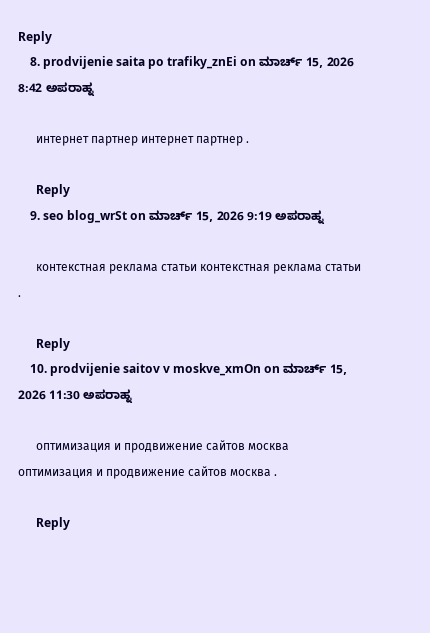Reply
    8. prodvijenie saita po trafiky_znEi on ಮಾರ್ಚ್ 15, 2026 8:42 ಅಪರಾಹ್ನ

      интернет партнер интернет партнер .

      Reply
    9. seo blog_wrSt on ಮಾರ್ಚ್ 15, 2026 9:19 ಅಪರಾಹ್ನ

      контекстная реклама статьи контекстная реклама статьи .

      Reply
    10. prodvijenie saitov v moskve_xmOn on ಮಾರ್ಚ್ 15, 2026 11:30 ಅಪರಾಹ್ನ

      оптимизация и продвижение сайтов москва оптимизация и продвижение сайтов москва .

      Reply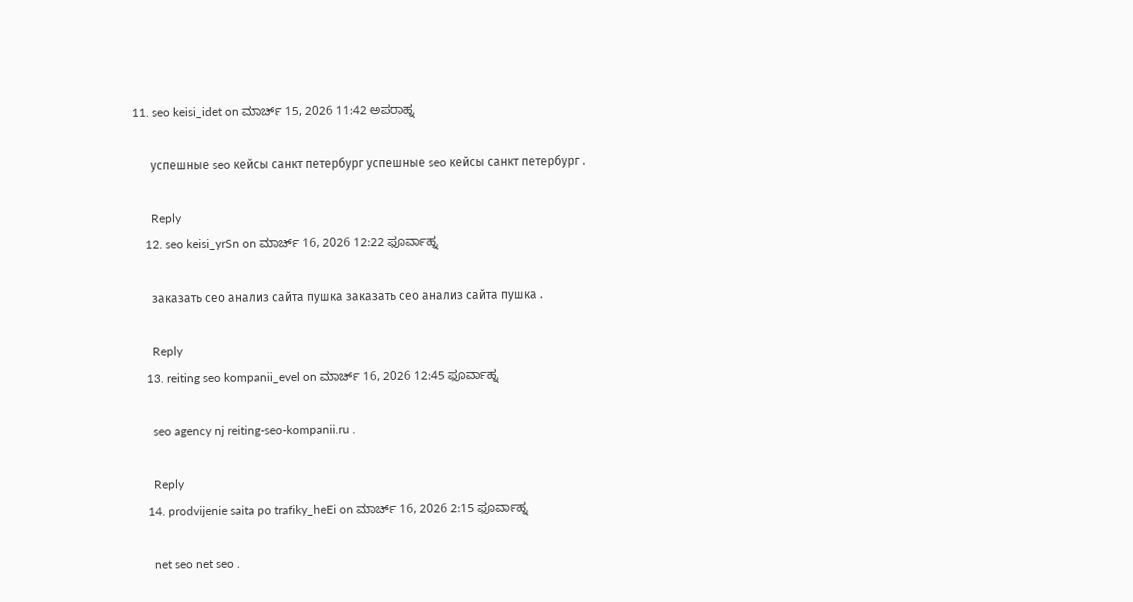11. seo keisi_idet on ಮಾರ್ಚ್ 15, 2026 11:42 ಅಪರಾಹ್ನ

      успешные seo кейсы санкт петербург успешные seo кейсы санкт петербург .

      Reply
    12. seo keisi_yrSn on ಮಾರ್ಚ್ 16, 2026 12:22 ಫೂರ್ವಾಹ್ನ

      заказать сео анализ сайта пушка заказать сео анализ сайта пушка .

      Reply
    13. reiting seo kompanii_evel on ಮಾರ್ಚ್ 16, 2026 12:45 ಫೂರ್ವಾಹ್ನ

      seo agency nj reiting-seo-kompanii.ru .

      Reply
    14. prodvijenie saita po trafiky_heEi on ಮಾರ್ಚ್ 16, 2026 2:15 ಫೂರ್ವಾಹ್ನ

      net seo net seo .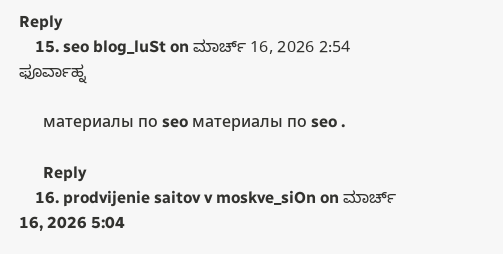Reply
    15. seo blog_luSt on ಮಾರ್ಚ್ 16, 2026 2:54 ಫೂರ್ವಾಹ್ನ

      материалы по seo материалы по seo .

      Reply
    16. prodvijenie saitov v moskve_siOn on ಮಾರ್ಚ್ 16, 2026 5:04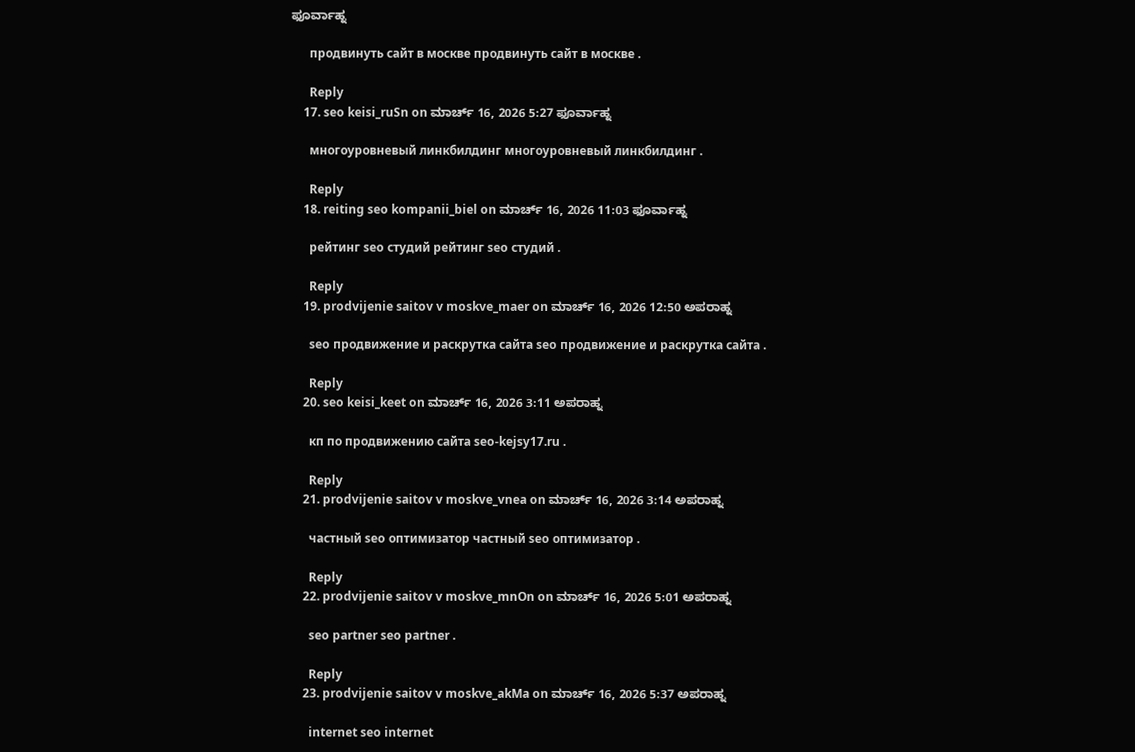ಫೂರ್ವಾಹ್ನ

      продвинуть сайт в москве продвинуть сайт в москве .

      Reply
    17. seo keisi_ruSn on ಮಾರ್ಚ್ 16, 2026 5:27 ಫೂರ್ವಾಹ್ನ

      многоуровневый линкбилдинг многоуровневый линкбилдинг .

      Reply
    18. reiting seo kompanii_biel on ಮಾರ್ಚ್ 16, 2026 11:03 ಫೂರ್ವಾಹ್ನ

      рейтинг seo студий рейтинг seo студий .

      Reply
    19. prodvijenie saitov v moskve_maer on ಮಾರ್ಚ್ 16, 2026 12:50 ಅಪರಾಹ್ನ

      seo продвижение и раскрутка сайта seo продвижение и раскрутка сайта .

      Reply
    20. seo keisi_keet on ಮಾರ್ಚ್ 16, 2026 3:11 ಅಪರಾಹ್ನ

      кп по продвижению сайта seo-kejsy17.ru .

      Reply
    21. prodvijenie saitov v moskve_vnea on ಮಾರ್ಚ್ 16, 2026 3:14 ಅಪರಾಹ್ನ

      частный seo оптимизатор частный seo оптимизатор .

      Reply
    22. prodvijenie saitov v moskve_mnOn on ಮಾರ್ಚ್ 16, 2026 5:01 ಅಪರಾಹ್ನ

      seo partner seo partner .

      Reply
    23. prodvijenie saitov v moskve_akMa on ಮಾರ್ಚ್ 16, 2026 5:37 ಅಪರಾಹ್ನ

      internet seo internet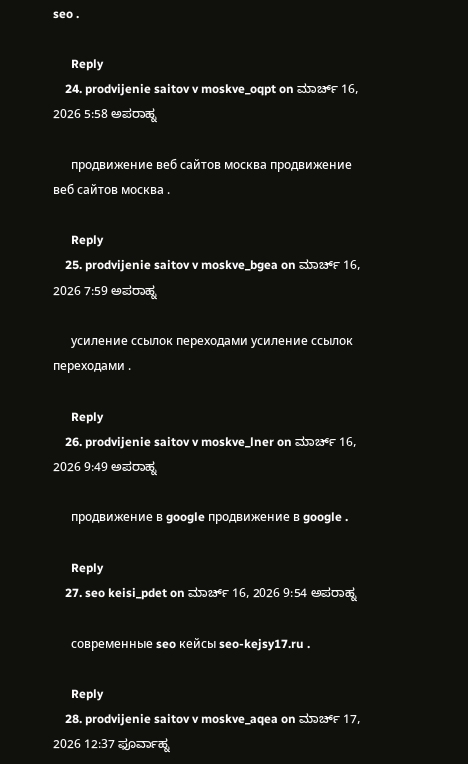seo .

      Reply
    24. prodvijenie saitov v moskve_oqpt on ಮಾರ್ಚ್ 16, 2026 5:58 ಅಪರಾಹ್ನ

      продвижение веб сайтов москва продвижение веб сайтов москва .

      Reply
    25. prodvijenie saitov v moskve_bgea on ಮಾರ್ಚ್ 16, 2026 7:59 ಅಪರಾಹ್ನ

      усиление ссылок переходами усиление ссылок переходами .

      Reply
    26. prodvijenie saitov v moskve_lner on ಮಾರ್ಚ್ 16, 2026 9:49 ಅಪರಾಹ್ನ

      продвижение в google продвижение в google .

      Reply
    27. seo keisi_pdet on ಮಾರ್ಚ್ 16, 2026 9:54 ಅಪರಾಹ್ನ

      современные seo кейсы seo-kejsy17.ru .

      Reply
    28. prodvijenie saitov v moskve_aqea on ಮಾರ್ಚ್ 17, 2026 12:37 ಫೂರ್ವಾಹ್ನ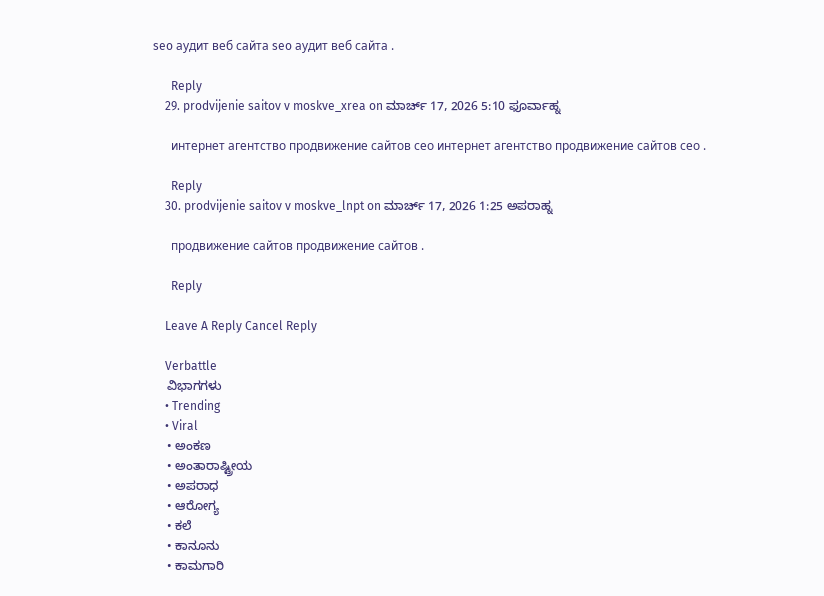seo аудит веб сайта seo аудит веб сайта .

      Reply
    29. prodvijenie saitov v moskve_xrea on ಮಾರ್ಚ್ 17, 2026 5:10 ಫೂರ್ವಾಹ್ನ

      интернет агентство продвижение сайтов сео интернет агентство продвижение сайтов сео .

      Reply
    30. prodvijenie saitov v moskve_lnpt on ಮಾರ್ಚ್ 17, 2026 1:25 ಅಪರಾಹ್ನ

      продвижение сайтов продвижение сайтов .

      Reply

    Leave A Reply Cancel Reply

    Verbattle
    ವಿಭಾಗಗಳು
    • Trending
    • Viral
    • ಅಂಕಣ
    • ಅಂತಾರಾಷ್ಟ್ರೀಯ
    • ಅಪರಾಧ
    • ಆರೋಗ್ಯ
    • ಕಲೆ
    • ಕಾನೂನು
    • ಕಾಮಗಾರಿ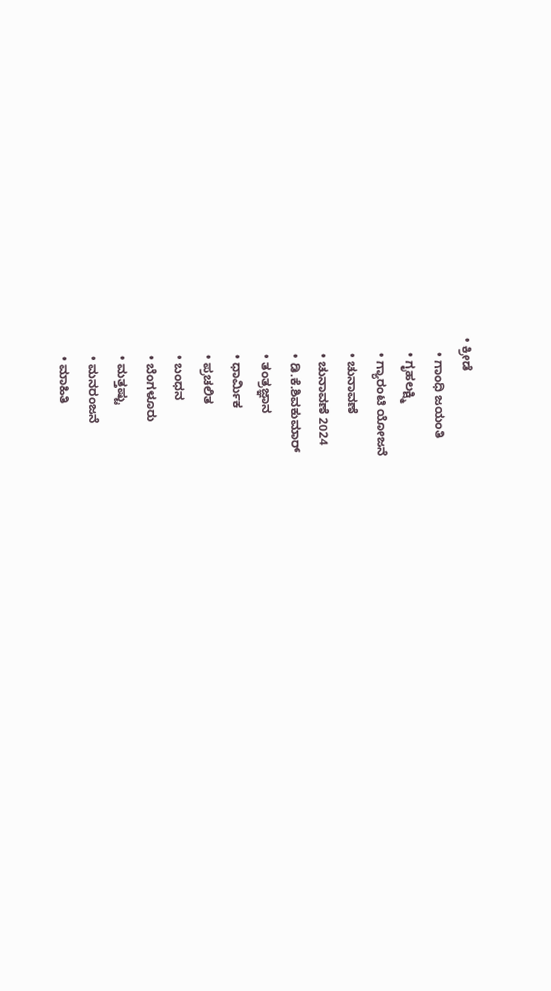• ಕ್ರೀಡೆ
    • ಗಾಂಧಿ ಜಯಂತಿ
    • ಗೃಹಲಕ್ಷ್ಮಿ
    • ಗ್ಯಾರಂಟಿ ಯೋಜನೆ
    • ಚುನಾವಣೆ
    • ಚುನಾವಣೆ 2024
    • ಡಿ.ಕೆ.ಶಿವಕುಮಾರ್
    • ತಂತ್ರಜ್ಞಾನ
    • ಧಾರ್ಮಿಕ
    • ಪ್ರಚಲಿತ
    • ಬಂಧನ
    • ಬೆಂಗಳೂರು
    • ಮತ್ತಷ್ಟು
    • ಮನರಂಜನೆ
    • ಮಾಹಿತಿ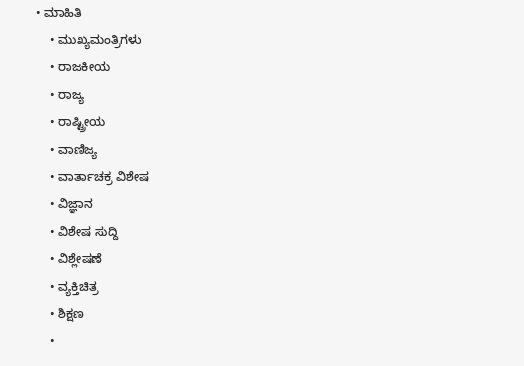• ಮಾಹಿತಿ
    • ಮುಖ್ಯಮಂತ್ರಿಗಳು
    • ರಾಜಕೀಯ
    • ರಾಜ್ಯ
    • ರಾಷ್ಟ್ರೀಯ
    • ವಾಣಿಜ್ಯ
    • ವಾರ್ತಾಚಕ್ರ ವಿಶೇಷ
    • ವಿಜ್ಞಾನ
    • ವಿಶೇಷ ಸುದ್ದಿ
    • ವಿಶ್ಲೇಷಣೆ
    • ವ್ಯಕ್ತಿಚಿತ್ರ
    • ಶಿಕ್ಷಣ
    •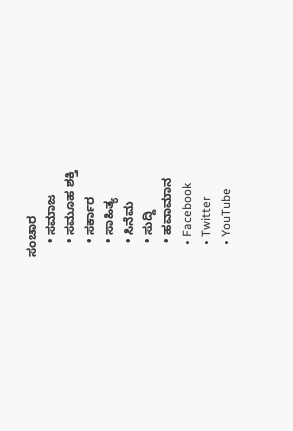ಸಂಚಾರ
    • ಸಮಾಜ
    • ಸಮೂಹ ಶಕ್ತಿ
    • ಸರ್ಕಾರ
    • ಸಾಹಿತ್ಯ
    • ಸಿನೆಮ
    • ಸುದ್ದಿ
    • ಹವಾಮಾನ
    • Facebook
    • Twitter
    • YouTube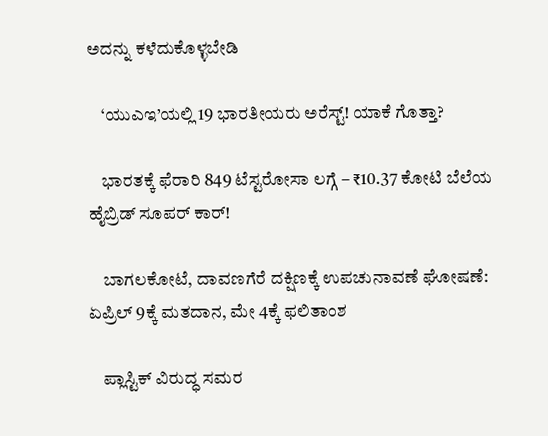ಅದನ್ನು ಕಳೆದುಕೊಳ್ಳಬೇಡಿ

    ‘ಯುಎಇ’ಯಲ್ಲಿ 19 ಭಾರತೀಯರು ಅರೆಸ್ಟ್! ಯಾಕೆ ಗೊತ್ತಾ?

    ಭಾರತಕ್ಕೆ ಫೆರಾರಿ 849 ಟೆಸ್ಟರೋಸಾ ಲಗ್ಗೆ – ₹10.37 ಕೋಟಿ ಬೆಲೆಯ ಹೈಬ್ರಿಡ್ ಸೂಪರ್ ಕಾರ್!

    ಬಾಗಲಕೋಟೆ, ದಾವಣಗೆರೆ ದಕ್ಷಿಣಕ್ಕೆ ಉಪಚುನಾವಣೆ ಘೋಷಣೆ: ಏಪ್ರಿಲ್ 9ಕ್ಕೆ ಮತದಾನ, ಮೇ 4ಕ್ಕೆ ಫಲಿತಾಂಶ

    ಪ್ಲಾಸ್ಟಿಕ್ ವಿರುದ್ಧ ಸಮರ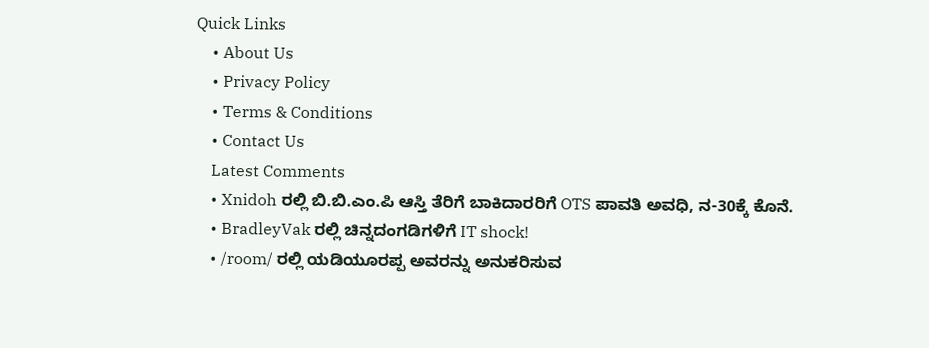Quick Links
    • About Us
    • Privacy Policy
    • Terms & Conditions
    • Contact Us
    Latest Comments
    • Xnidoh ರಲ್ಲಿ ಬಿ.ಬಿ.ಎಂ.ಪಿ ಆಸ್ತಿ ತೆರಿಗೆ ಬಾಕಿದಾರರಿಗೆ OTS ಪಾವತಿ ಅವಧಿ, ನ-30ಕ್ಕೆ ಕೊನೆ.
    • BradleyVak ರಲ್ಲಿ ಚಿನ್ನದಂಗಡಿಗಳಿಗೆ IT shock!
    • /room/ ರಲ್ಲಿ ಯಡಿಯೂರಪ್ಪ ಅವರನ್ನು ಅನುಕರಿಸುವ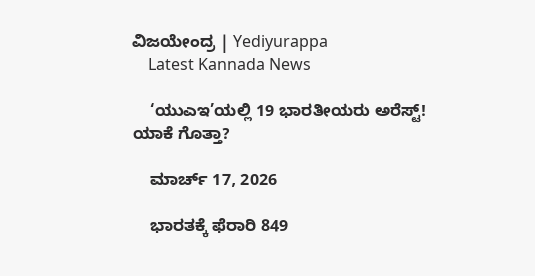ವಿಜಯೇಂದ್ರ | Yediyurappa
    Latest Kannada News

    ‘ಯುಎಇ’ಯಲ್ಲಿ 19 ಭಾರತೀಯರು ಅರೆಸ್ಟ್! ಯಾಕೆ ಗೊತ್ತಾ?

    ಮಾರ್ಚ್ 17, 2026

    ಭಾರತಕ್ಕೆ ಫೆರಾರಿ 849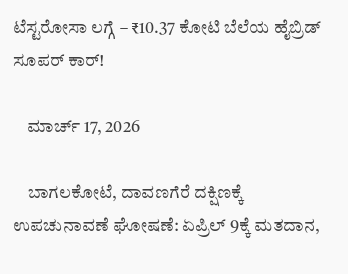ಟೆಸ್ಟರೋಸಾ ಲಗ್ಗೆ – ₹10.37 ಕೋಟಿ ಬೆಲೆಯ ಹೈಬ್ರಿಡ್ ಸೂಪರ್ ಕಾರ್!

    ಮಾರ್ಚ್ 17, 2026

    ಬಾಗಲಕೋಟೆ, ದಾವಣಗೆರೆ ದಕ್ಷಿಣಕ್ಕೆ ಉಪಚುನಾವಣೆ ಘೋಷಣೆ: ಏಪ್ರಿಲ್ 9ಕ್ಕೆ ಮತದಾನ,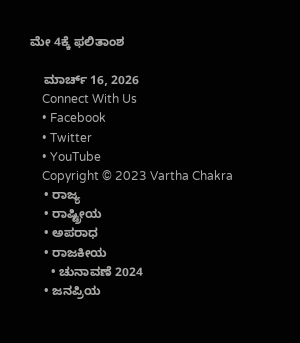ಮೇ 4ಕ್ಕೆ ಫಲಿತಾಂಶ

    ಮಾರ್ಚ್ 16, 2026
    Connect With Us
    • Facebook
    • Twitter
    • YouTube
    Copyright © 2023 Vartha Chakra
    • ರಾಜ್ಯ
    • ರಾಷ್ಟ್ರೀಯ
    • ಅಪರಾಧ
    • ರಾಜಕೀಯ
      • ಚುನಾವಣೆ 2024
    • ಜನಪ್ರಿಯ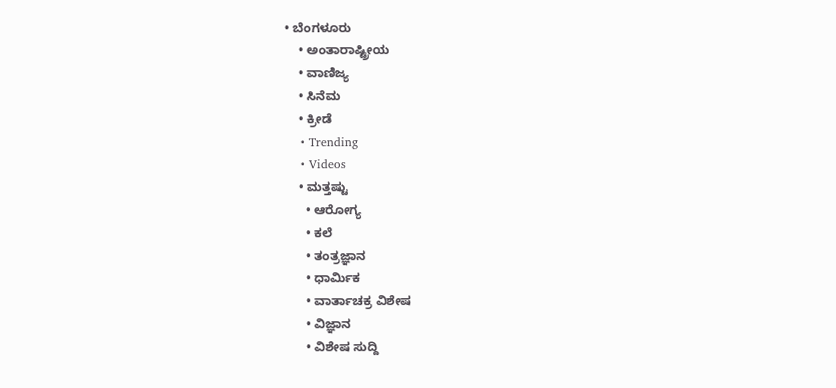• ಬೆಂಗಳೂರು
    • ಅಂತಾರಾಷ್ಟ್ರೀಯ
    • ವಾಣಿಜ್ಯ
    • ಸಿನೆಮ
    • ಕ್ರೀಡೆ
    • Trending
    • Videos
    • ಮತ್ತಷ್ಟು
      • ಆರೋಗ್ಯ
      • ಕಲೆ
      • ತಂತ್ರಜ್ಞಾನ
      • ಧಾರ್ಮಿಕ
      • ವಾರ್ತಾಚಕ್ರ ವಿಶೇಷ
      • ವಿಜ್ಞಾನ
      • ವಿಶೇಷ ಸುದ್ದಿ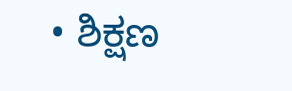• ಶಿಕ್ಷಣ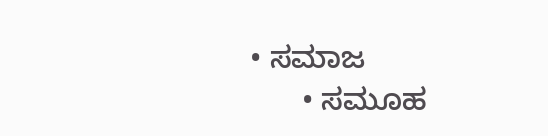• ಸಮಾಜ
      • ಸಮೂಹ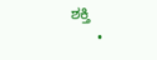ಶಕ್ತಿ
      •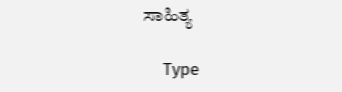ಸಾಹಿತ್ಯ

    Type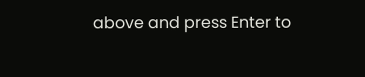above and press Enter to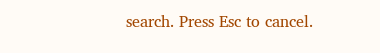search. Press Esc to cancel.